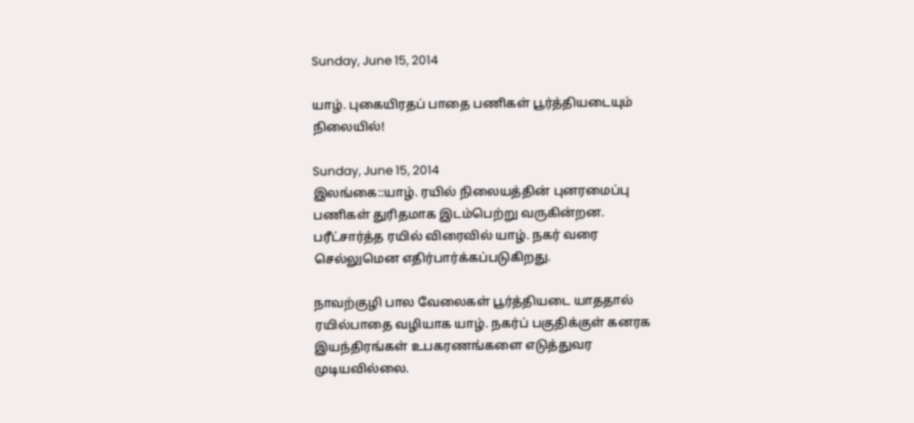Sunday, June 15, 2014

யாழ். புகையிரதப் பாதை பணிகள் பூர்த்தியடையும் நிலையில்!

Sunday, June 15, 2014
இலங்கை::யாழ். ரயில் நிலையத்தின் புனரமைப்பு பணிகள் துரிதமாக இடம்பெற்று வருகின்றன. பரீட்சார்த்த ரயில் விரைவில் யாழ். நகர் வரை செல்லுமென எதிர்பார்க்கப்படுகிறது.

நாவற்குழி பால வேலைகள் பூர்த்தியடை யாததால் ரயில்பாதை வழியாக யாழ். நகர்ப் பகுதிக்குள் கனரக இயந்திரங்கள் உபகரணங்களை எடுத்துவர முடியவில்லை.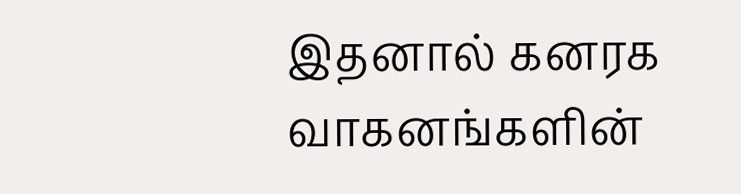இதனால் கனரக வாகனங்களின்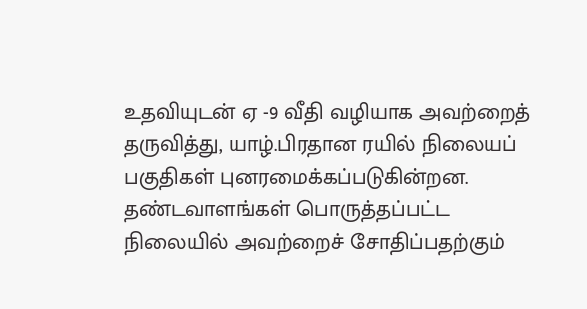உதவியுடன் ஏ -9 வீதி வழியாக அவற்றைத் தருவித்து, யாழ்.பிரதான ரயில் நிலையப் பகுதிகள் புனரமைக்கப்படுகின்றன.
தண்டவாளங்கள் பொருத்தப்பட்ட நிலையில் அவற்றைச் சோதிப்பதற்கும்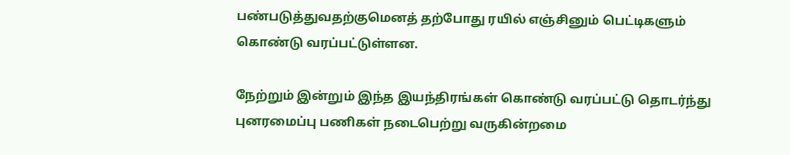பண்படுத்துவதற்குமெனத் தற்போது ரயில் எஞ்சினும் பெட்டிகளும் கொண்டு வரப்பட்டுள்ளன.

நேற்றும் இன்றும் இந்த இயந்திரங்கள் கொண்டு வரப்பட்டு தொடர்ந்து புனரமைப்பு பணிகள் நடைபெற்று வருகின்றமை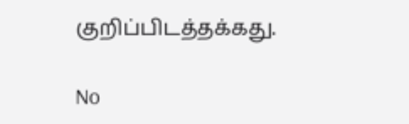குறிப்பிடத்தக்கது.

No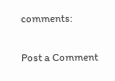comments:

Post a Comment